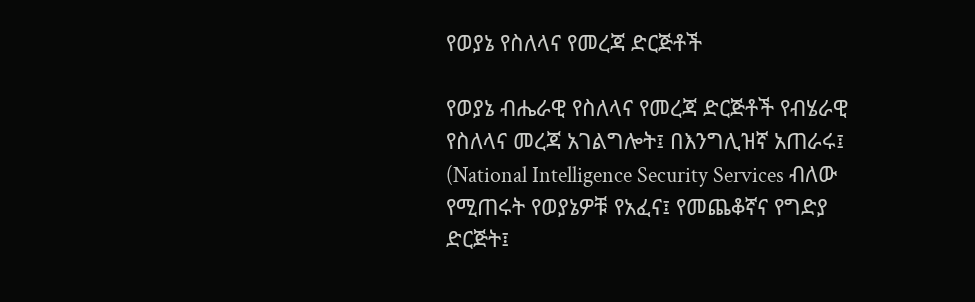የወያኔ የስለላና የመረጃ ድርጅቶች

የወያኔ ብሔራዊ የስለላና የመረጃ ድርጅቶች የብሄራዊ የስለላና መረጃ አገልግሎት፤ በእንግሊዝኛ አጠራሩ፤ (National Intelligence Security Services ብለው የሚጠሩት የወያኔዎቹ የአፈና፤ የመጨቆኛና የግድያ ድርጅት፤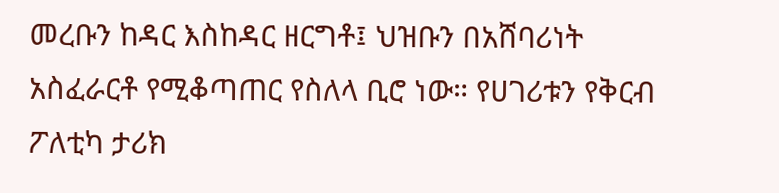መረቡን ከዳር እስከዳር ዘርግቶ፤ ህዝቡን በአሸባሪነት አስፈራርቶ የሚቆጣጠር የስለላ ቢሮ ነው። የሀገሪቱን የቅርብ ፖለቲካ ታሪክ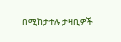በሚከታተሉ ታዛቢዎች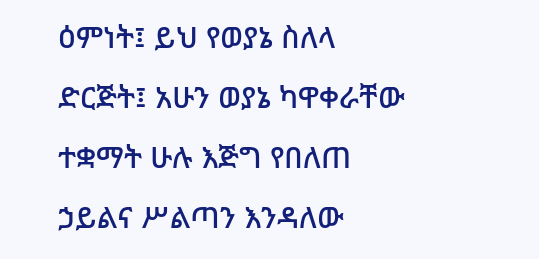ዕምነት፤ ይህ የወያኔ ስለላ ድርጅት፤ አሁን ወያኔ ካዋቀራቸው ተቋማት ሁሉ እጅግ የበለጠ ኃይልና ሥልጣን እንዳለው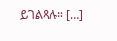ይገልጻሉ። […]